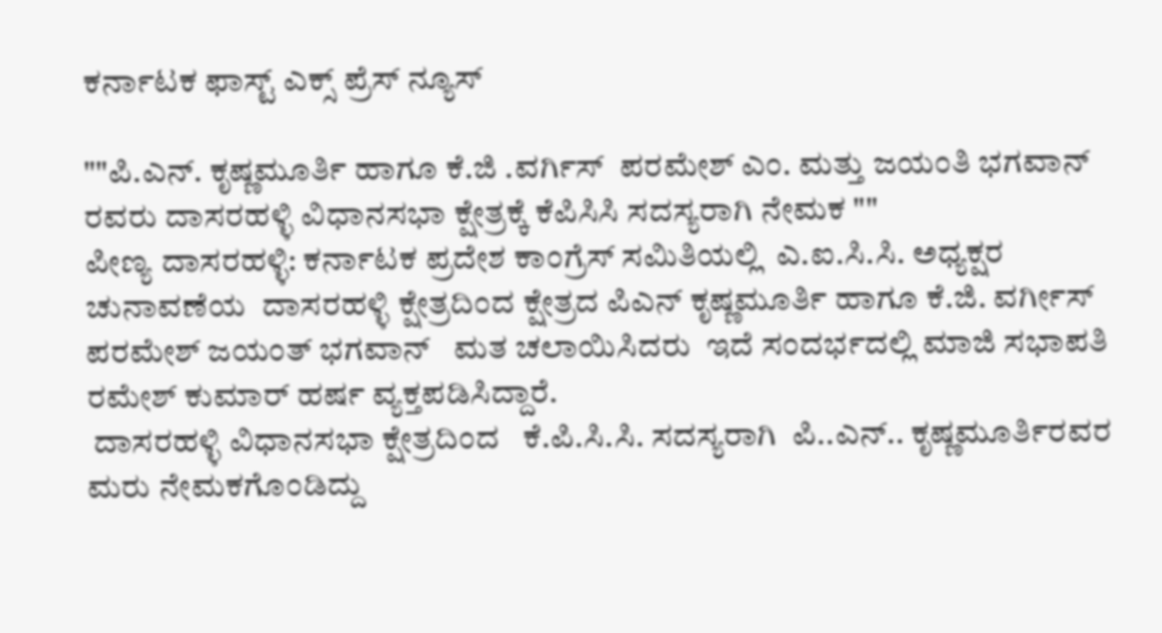ಕರ್ನಾಟಕ ಫಾಸ್ಟ್ ಎಕ್ಸ್ ಪ್ರೆಸ್ ನ್ಯೂಸ್

""ಪಿ.ಎನ್. ಕೃಷ್ಣಮೂರ್ತಿ ಹಾಗೂ ಕೆ.ಜಿ .ವರ್ಗಿಸ್  ಪರಮೇಶ್ ಎಂ. ಮತ್ತು ಜಯಂತಿ ಭಗವಾನ್ ರವರು ದಾಸರಹಳ್ಳಿ ವಿಧಾನಸಭಾ ಕ್ಷೇತ್ರಕ್ಕೆ ಕೆಪಿಸಿಸಿ ಸದಸ್ಯರಾಗಿ ನೇಮಕ ""
ಪೀಣ್ಯ ದಾಸರಹಳ್ಳಿ: ಕರ್ನಾಟಕ ಪ್ರದೇಶ ಕಾಂಗ್ರೆಸ್ ಸಮಿತಿಯಲ್ಲಿ  ಎ.ಐ.ಸಿ.ಸಿ. ಅಧ್ಯಕ್ಷರ  ಚುನಾವಣೆಯ  ದಾಸರಹಳ್ಳಿ ಕ್ಷೇತ್ರದಿಂದ ಕ್ಷೇತ್ರದ ಪಿಎನ್ ಕೃಷ್ಣಮೂರ್ತಿ ಹಾಗೂ ಕೆ.ಜಿ. ವರ್ಗೀಸ್ ಪರಮೇಶ್ ಜಯಂತ್ ಭಗವಾನ್   ಮತ ಚಲಾಯಿಸಿದರು  ಇದೆ ಸಂದರ್ಭದಲ್ಲಿ ಮಾಜಿ ಸಭಾಪತಿ ರಮೇಶ್ ಕುಮಾರ್ ಹರ್ಷ ವ್ಯಕ್ತಪಡಿಸಿದ್ದಾರೆ.
 ದಾಸರಹಳ್ಳಿ ವಿಧಾನಸಭಾ ಕ್ಷೇತ್ರದಿಂದ   ಕೆ.ಪಿ.ಸಿ.ಸಿ. ಸದಸ್ಯರಾಗಿ  ಪಿ..ಎನ್.. ಕೃಷ್ಣಮೂರ್ತಿರವರ ಮರು ನೇಮಕಗೊಂಡಿದ್ದು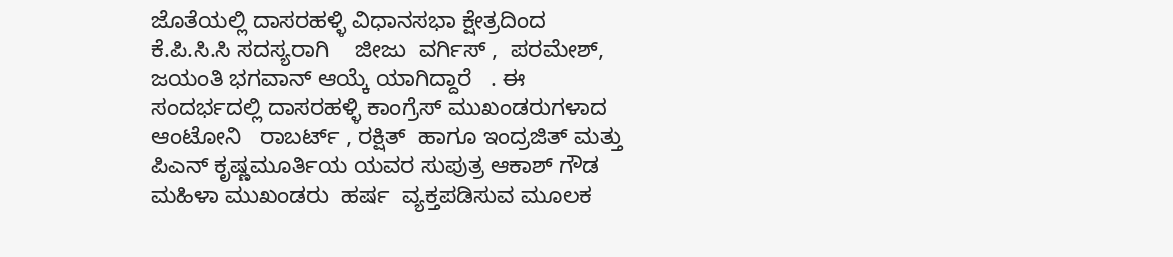ಜೊತೆಯಲ್ಲಿ ದಾಸರಹಳ್ಳಿ ವಿಧಾನಸಭಾ ಕ್ಷೇತ್ರದಿಂದ ಕೆ.ಪಿ.ಸಿ.ಸಿ ಸದಸ್ಯರಾಗಿ    ಜೀಜು  ವರ್ಗಿಸ್ ,  ಪರಮೇಶ್, ಜಯಂತಿ ಭಗವಾನ್ ಆಯ್ಕೆ ಯಾಗಿದ್ದಾರೆ   . ಈ ಸಂದರ್ಭದಲ್ಲಿ ದಾಸರಹಳ್ಳಿ ಕಾಂಗ್ರೆಸ್ ಮುಖಂಡರುಗಳಾದ  ಆಂಟೋನಿ   ರಾಬರ್ಟ್ , ರಕ್ಷಿತ್  ಹಾಗೂ ಇಂದ್ರಜಿತ್ ಮತ್ತು ಪಿಎನ್ ಕೃಷ್ಣಮೂರ್ತಿಯ ಯವರ ಸುಪುತ್ರ ಆಕಾಶ್ ಗೌಡ ಮಹಿಳಾ ಮುಖಂಡರು  ಹರ್ಷ  ವ್ಯಕ್ತಪಡಿಸುವ ಮೂಲಕ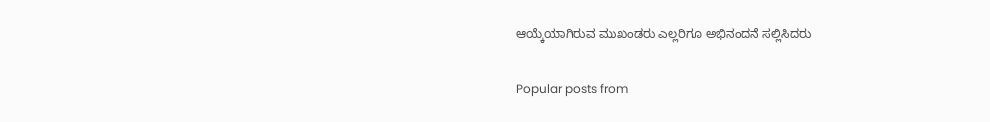ಆಯ್ಕೆಯಾಗಿರುವ ಮುಖಂಡರು ಎಲ್ಲರಿಗೂ ಅಭಿನಂದನೆ ಸಲ್ಲಿಸಿದರು

Popular posts from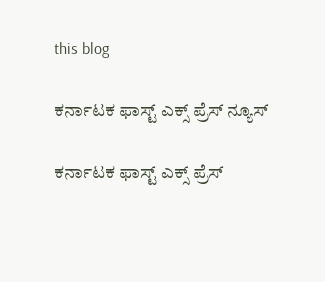this blog

ಕರ್ನಾಟಕ ಫಾಸ್ಟ್ ಎಕ್ಸ್ ಪ್ರೆಸ್ ನ್ಯೂಸ್

ಕರ್ನಾಟಕ ಫಾಸ್ಟ್ ಎಕ್ಸ್ ಪ್ರೆಸ್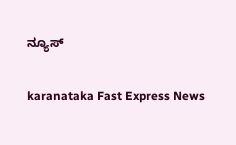ನ್ಯೂಸ್

karanataka Fast Express News